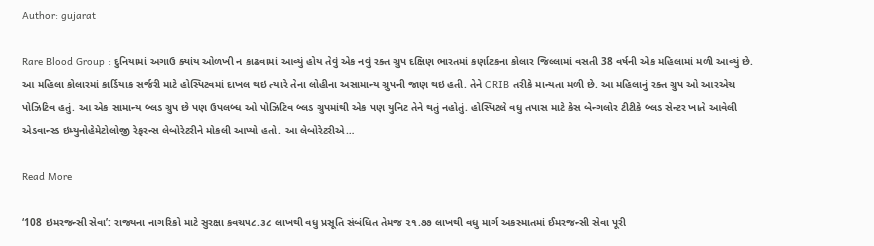Author: gujarat

Rare Blood Group : દુનિયામાં અગાઉ ક્યાંય ઓળખી ન કાઢવામાં આવ્યું હોય તેવું એક નવું રક્ત ગ્રુપ દક્ષિણ ભારતમાં કર્ણાટકના કોલાર જિલ્લામાં વસતી 38 વર્ષની એક મહિલામાં મળી આવ્યું છે. આ મહિલા કોલારમાં કાર્ડિયાક સર્જરી માટે હોસ્પિટવમાં દાખલ થઇ ત્યારે તેના લોહીના અસામાન્ય ગ્રુપની જાણ થઇ હતી. તેને CRIB તરીકે માન્યતા મળી છે. આ મહિલાનું રક્ત ગ્રુપ ઓ આરએચ પોઝિટિવ હતું. આ એક સામાન્ય બ્લડ ગ્રુપ છે પણ ઉપલબ્ધ ઓ પોઝિટિવ બ્લડ ગ્રુપમાંથી એક પણ યુનિટ તેને થતું નહોતું. હોસ્પિટલે વધુ તપાસ માટે કેસ બેન્ગલોર ટીટીકે બ્લડ સેન્ટર ખાતે આવેલી એડવાન્સ્ડ ઇમ્યુનોહેમેટોલોજી રેફરન્સ લેબોરેટરીને મોકલી આપ્યો હતો. આ લેબોરેટરીએ…

Read More

‘108 ઇમરજન્સી સેવા’: રાજ્યના નાગરિકો માટે સુરક્ષા કવચ૫૮.૩૮ લાખથી વધુ પ્રસૂતિ સંબંધિત તેમજ ૨૧.૭૭ લાખથી વધુ માર્ગ અકસ્માતમાં ઈમરજન્સી સેવા પૂરી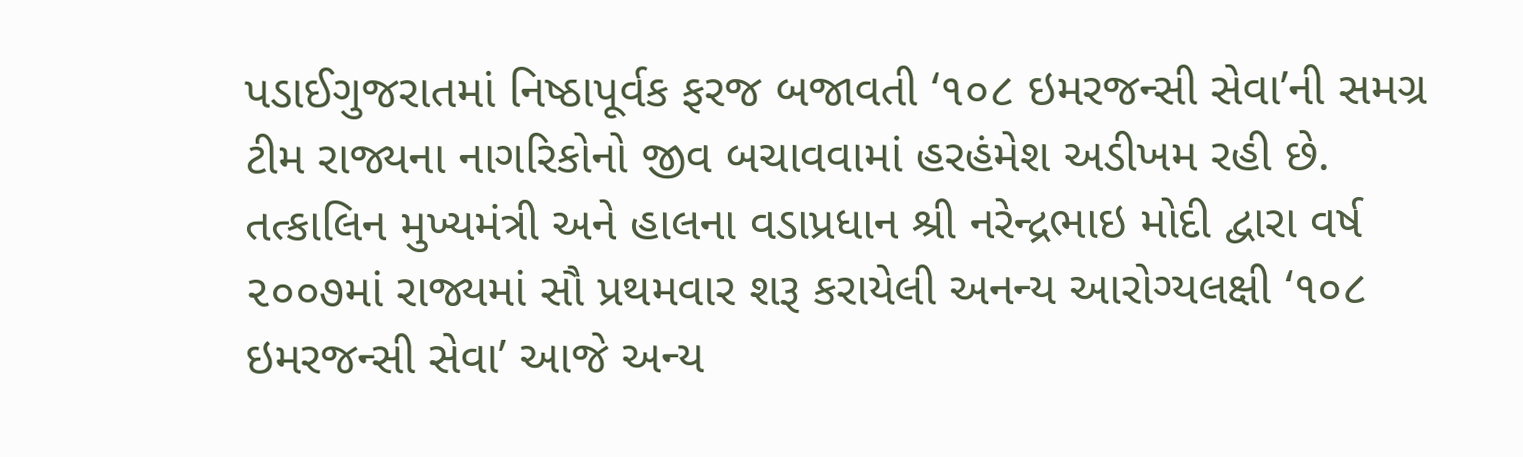પડાઈગુજરાતમાં નિષ્ઠાપૂર્વક ફરજ બજાવતી ‘૧૦૮ ઇમરજન્સી સેવા’ની સમગ્ર ટીમ રાજ્યના નાગરિકોનો જીવ બચાવવામાં હરહંમેશ અડીખમ રહી છે. તત્કાલિન મુખ્યમંત્રી અને હાલના વડાપ્રધાન શ્રી નરેન્દ્રભાઇ મોદી દ્વારા વર્ષ ૨૦૦૭માં રાજ્યમાં સૌ પ્રથમવાર શરૂ કરાયેલી અનન્ય આરોગ્યલક્ષી ‘૧૦૮ ઇમરજન્સી સેવા’ આજે અન્ય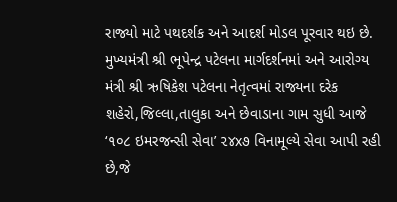રાજ્યો માટે પથદર્શક અને આદર્શ મોડલ પૂરવાર થઇ છે. મુખ્યમંત્રી શ્રી ભૂપેન્દ્ર પટેલના માર્ગદર્શનમાં અને આરોગ્ય મંત્રી શ્રી ઋષિકેશ પટેલના નેતૃત્વમાં રાજ્યના દરેક શહેરો,જિલ્લા,તાલુકા અને છેવાડાના ગામ સુધી આજે ‘૧૦૮ ઇમરજન્સી સેવા’ ૨૪x૭ વિનામૂલ્યે સેવા આપી રહી છે,જે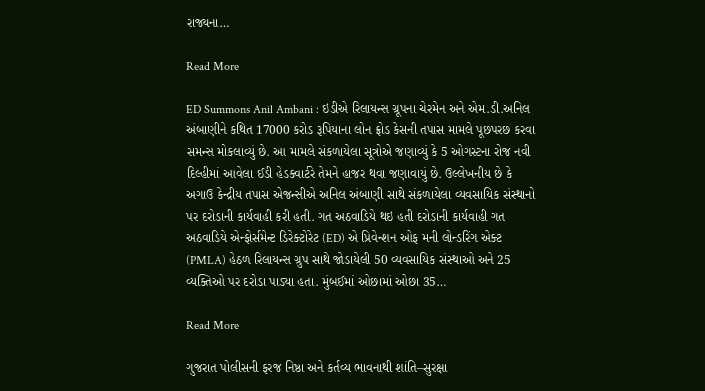રાજ્યના…

Read More

ED Summons Anil Ambani : ઇડીએ રિલાયન્સ ગ્રૂપના ચેરમેન અને એમ.ડી.અનિલ અંબાણીને કથિત 17000 કરોડ રૂપિયાના લોન ફ્રોડ કેસની તપાસ મામલે પૂછપરછ કરવા સમન્સ મોકલાવ્યું છે. આ મામલે સંકળાયેલા સૂત્રોએ જણાવ્યું કે 5 ઓગસ્ટના રોજ નવી દિલ્હીમાં આવેલા ઈડી હેડક્વાર્ટરે તેમને હાજર થવા જણાવાયું છે. ઉલ્લેખનીય છે કે અગાઉ કેન્દ્રીય તપાસ એજન્સીએ અનિલ અંબાણી સાથે સંકળાયેલા વ્યવસાયિક સંસ્થાનો પર દરોડાની કાર્યવાહી કરી હતી. ગત અઠવાડિયે થઇ હતી દરોડાની કાર્યવાહી ગત અઠવાડિયે એન્ફોર્સમેન્ટ ડિરેક્ટોરેટ (ED) એ પ્રિવેન્શન ઓફ મની લોન્ડરિંગ એક્ટ (PMLA) હેઠળ રિલાયન્સ ગ્રુપ સાથે જોડાયેલી 50 વ્યવસાયિક સંસ્થાઓ અને 25 વ્યક્તિઓ પર દરોડા પાડ્યા હતા. મુંબઈમાં ઓછામાં ઓછા 35…

Read More

ગુજરાત પોલીસની ફરજ નિષ્ઠા અને કર્તવ્ય ભાવનાથી શાંતિ–સુરક્ષા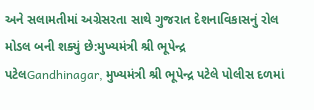અને સલામતીમાં અગ્રેસરતા સાથે ગુજરાત દેશનાવિકાસનું રોલ મોડલ બની શક્યું છે:મુખ્યમંત્રી શ્રી ભૂપેન્દ્ર પટેલGandhinagar, મુખ્યમંત્રી શ્રી ભૂપેન્દ્ર પટેલે પોલીસ દળમાં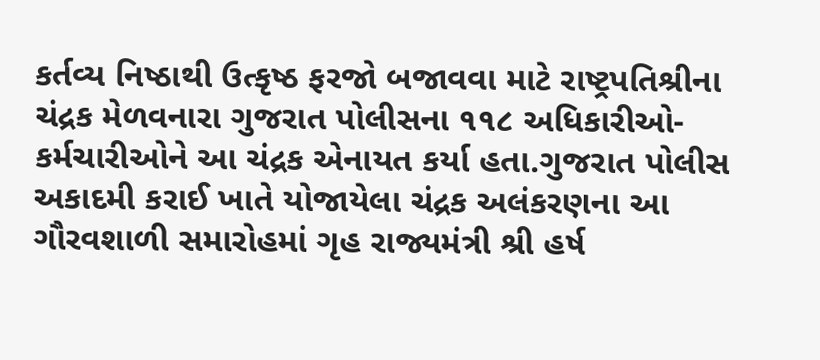કર્તવ્ય નિષ્ઠાથી ઉત્કૃષ્ઠ ફરજો બજાવવા માટે રાષ્ટ્રપતિશ્રીના ચંદ્રક મેળવનારા ગુજરાત પોલીસના ૧૧૮ અધિકારીઓ-કર્મચારીઓને આ ચંદ્રક એનાયત કર્યા હતા.ગુજરાત પોલીસ અકાદમી કરાઈ ખાતે યોજાયેલા ચંદ્રક અલંકરણના આ ગૌરવશાળી સમારોહમાં ગૃહ રાજ્યમંત્રી શ્રી હર્ષ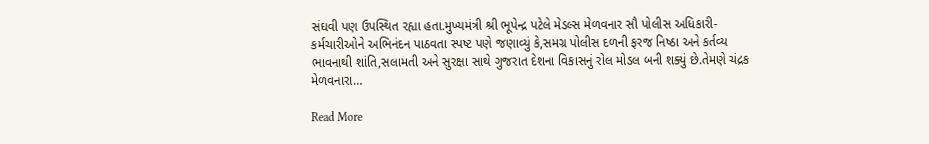સંઘવી પણ ઉપસ્થિત રહ્યા હતા.મુખ્યમંત્રી શ્રી ભૂપેન્દ્ર પટેલે મેડલ્સ મેળવનાર સૌ પોલીસ અધિકારી-કર્મચારીઓને અભિનંદન પાઠવતા સ્પષ્ટ પણે જણાવ્યું કે,સમગ્ર પોલીસ દળની ફરજ નિષ્ઠા અને કર્તવ્ય ભાવનાથી શાંતિ,સલામતી અને સુરક્ષા સાથે ગુજરાત દેશના વિકાસનું રોલ મોડલ બની શક્યું છે.તેમણે ચંદ્રક મેળવનારા…

Read More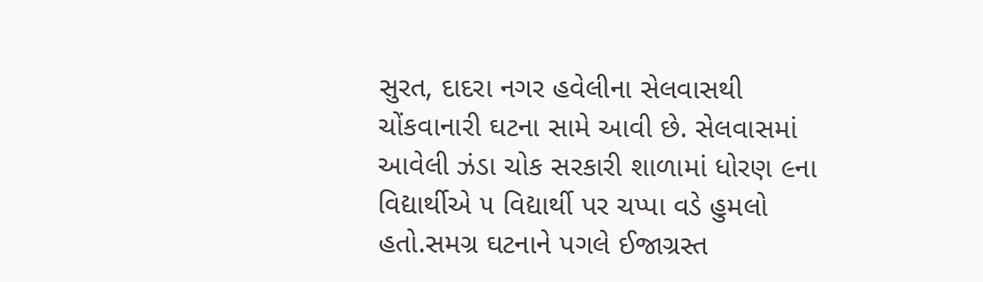સુરત, દાદરા નગર હવેલીના સેલવાસથી ચોંકવાનારી ઘટના સામે આવી છે. સેલવાસમાં આવેલી ઝંડા ચોક સરકારી શાળામાં ધોરણ ૯ના વિદ્યાર્થીએ ૫ વિદ્યાર્થી પર ચપ્પા વડે હુમલો હતો.સમગ્ર ઘટનાને પગલે ઈજાગ્રસ્ત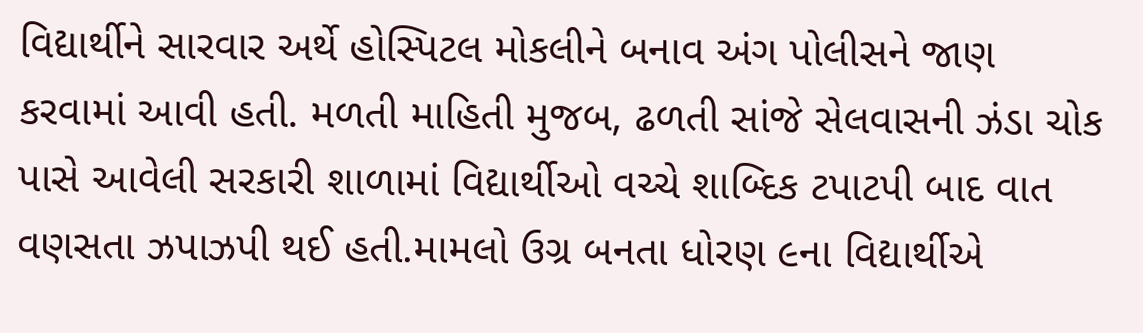વિદ્યાર્થીને સારવાર અર્થે હોસ્પિટલ મોકલીને બનાવ અંગ પોલીસને જાણ કરવામાં આવી હતી. મળતી માહિતી મુજબ, ઢળતી સાંજે સેલવાસની ઝંડા ચોક પાસે આવેલી સરકારી શાળામાં વિદ્યાર્થીઓ વચ્ચે શાબ્દિક ટપાટપી બાદ વાત વણસતા ઝપાઝપી થઈ હતી.મામલો ઉગ્ર બનતા ધોરણ ૯ના વિદ્યાર્થીએ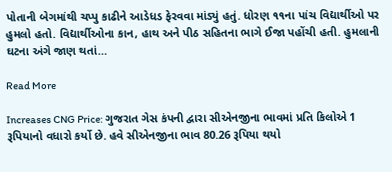પોતાની બેગમાંથી ચપ્પુ કાઢીને આડેધડ ફેરવવા માંડ્યું હતું. ધોરણ ૧૧ના પાંચ વિદ્યાર્થીઓ પર હુમલો હતો. વિદ્યાર્થીઓના કાન, હાથ અને પીઠ સહિતના ભાગે ઈજા પહોંચી હતી. હુમલાની ઘટના અંગે જાણ થતાં…

Read More

Increases CNG Price: ગુજરાત ગેસ કંપની દ્વારા સીએનજીના ભાવમાં પ્રતિ કિલોએ 1 રૂપિયાનો વધારો કર્યો છે. હવે સીએનજીના ભાવ 80.26 રૂપિયા થયો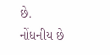છે. નોંધનીય છે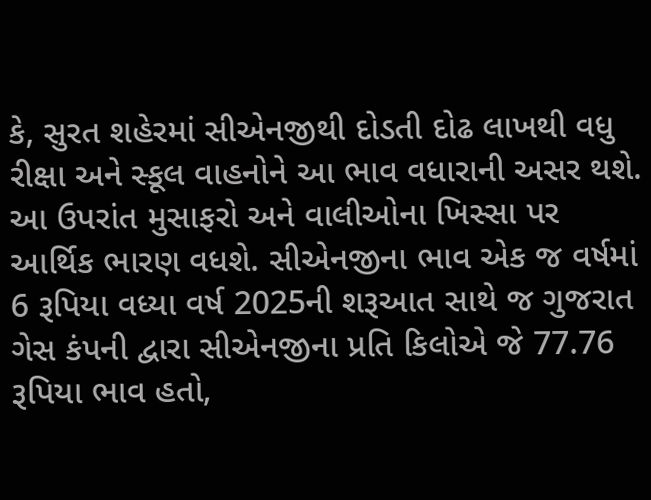કે, સુરત શહેરમાં સીએનજીથી દોડતી દોઢ લાખથી વધુ રીક્ષા અને સ્કૂલ વાહનોને આ ભાવ વધારાની અસર થશે. આ ઉપરાંત મુસાફરો અને વાલીઓના ખિસ્સા પર આર્થિક ભારણ વધશે. સીએનજીના ભાવ એક જ વર્ષમાં 6 રૂપિયા વધ્યા વર્ષ 2025ની શરૂઆત સાથે જ ગુજરાત ગેસ કંપની દ્વારા સીએનજીના પ્રતિ કિલોએ જે 77.76 રૂપિયા ભાવ હતો,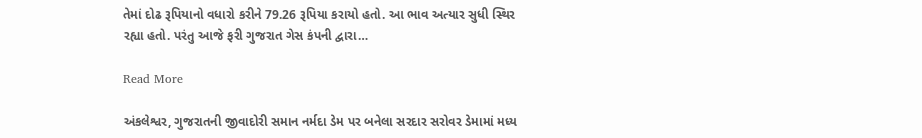તેમાં દોઢ રૂપિયાનો વધારો કરીને 79.26 રૂપિયા કરાયો હતો. આ ભાવ અત્યાર સુધી સ્થિર રહ્યા હતો. પરંતુ આજે ફરી ગુજરાત ગેસ કંપની દ્વારા…

Read More

અંકલેશ્વર, ગુજરાતની જીવાદોરી સમાન નર્મદા ડેમ પર બનેલા સરદાર સરોવર ડેમામાં મધ્ય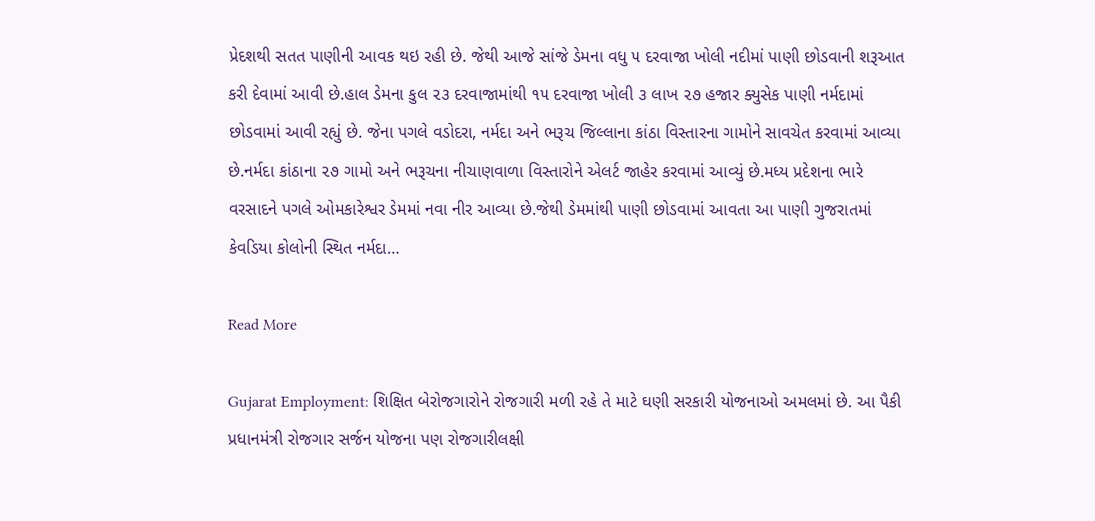પ્રેદશથી સતત પાણીની આવક થઇ રહી છે. જેથી આજે સાંજે ડેમના વધુ ૫ દરવાજા ખોલી નદીમાં પાણી છોડવાની શરૂઆત કરી દેવામાં આવી છે.હાલ ડેમના કુલ ૨૩ દરવાજામાંથી ૧૫ દરવાજા ખોલી ૩ લાખ ૨૭ હજાર ક્યુસેક પાણી નર્મદામાં છોડવામાં આવી રહ્યું છે. જેના પગલે વડોદરા, નર્મદા અને ભરૂચ જિલ્લાના કાંઠા વિસ્તારના ગામોને સાવચેત કરવામાં આવ્યા છે.નર્મદા કાંઠાના ૨૭ ગામો અને ભરૂચના નીચાણવાળા વિસ્તારોને એલર્ટ જાહેર કરવામાં આવ્યું છે.મધ્ય પ્રદેશના ભારે વરસાદને પગલે ઓમકારેશ્વર ડેમમાં નવા નીર આવ્યા છે.જેથી ડેમમાંથી પાણી છોડવામાં આવતા આ પાણી ગુજરાતમાં કેવડિયા કોલોની સ્થિત નર્મદા…

Read More

Gujarat Employment: શિક્ષિત બેરોજગારોને રોજગારી મળી રહે તે માટે ઘણી સરકારી યોજનાઓ અમલમાં છે. આ પૈકી પ્રધાનમંત્રી રોજગાર સર્જન યોજના પણ રોજગારીલક્ષી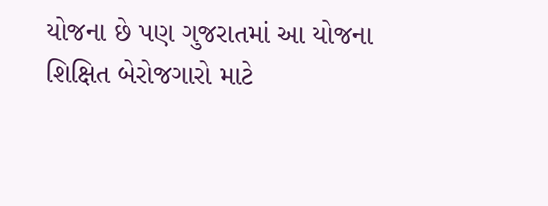યોજના છે પણ ગુજરાતમાં આ યોજના શિક્ષિત બેરોજગારો માટે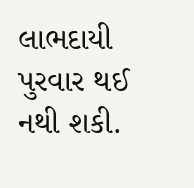લાભદાયી પુરવાર થઈ નથી શકી.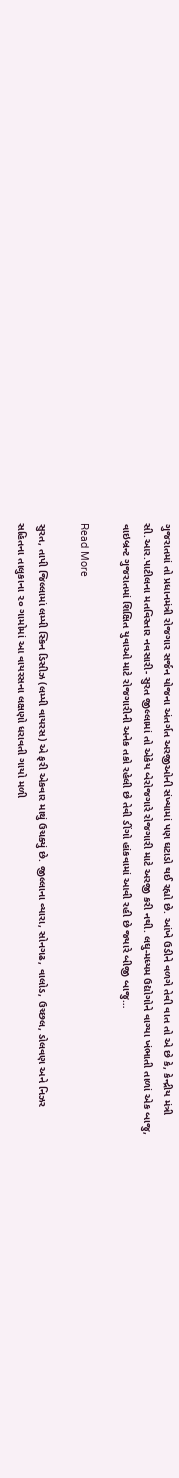ગુજરાતમાં તો પ્રધાનમંત્રી રોજગાર સર્જન યોજના અંતર્ગત અરજીઓની સંખ્યામાં પણ ઘટાડો થઈ રહ્યો છે. આંખે ઉડીને વળગે તેવી વાત તો એ છે કે, કેન્દ્રીય મંત્રી સી.આર.પાટીલના મતવિસ્તાર નવસારી- સુરત જીલ્લામાં તો એકેય બેરોજગારે રોજગારી માટે અરજી કરી નથી. લઘુ-મધ્યમ ઉદ્યોગોને વાગ્યા ખંભાતી તાળાં એક બાજુ, વાઇબ્રન્ટ ગુજરાતમાં શિક્ષિત યુવાઓ માટે રોજગારીની અનેક તકો રહેલી છે તેવી ડીંગો હાંકવામાં આવી રહી છે જ્યારે બીજી બાજુ…

Read More

સુરત, તાપી જિલ્લામાં લમ્પી સ્કિન ડિસીઝ (લમ્પી વાયરસ) એ ફરી એકવાર માથું ઉચક્યું છે. જીલ્લાના વ્યારા, સોનગઢ, વાલોડ, ઉચ્છલ, ડોલવણ અને નિઝર સહિતના તાલુકાના ૨૦ ગામોમાં આ વાયરસના લક્ષણો ધરાવતી ગાયો મળી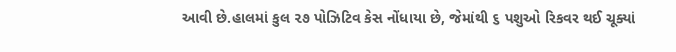આવી છે.હાલમાં કુલ ૨૭ પોઝિટિવ કેસ નોંધાયા છે, જેમાંથી ૬ પશુઓ રિકવર થઈ ચૂક્યાં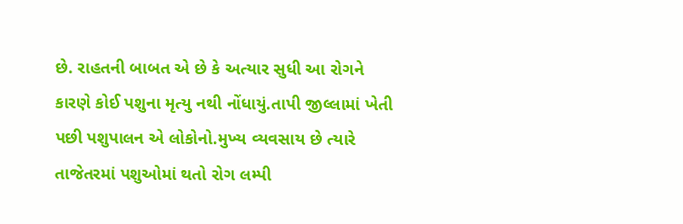છે. રાહતની બાબત એ છે કે અત્યાર સુધી આ રોગને કારણે કોઈ પશુના મૃત્યુ નથી નોંધાયું.તાપી જીલ્લામાં ખેતી પછી પશુપાલન એ લોકોનો.મુખ્ય વ્યવસાય છે ત્યારે તાજેતરમાં પશુઓમાં થતો રોગ લમ્પી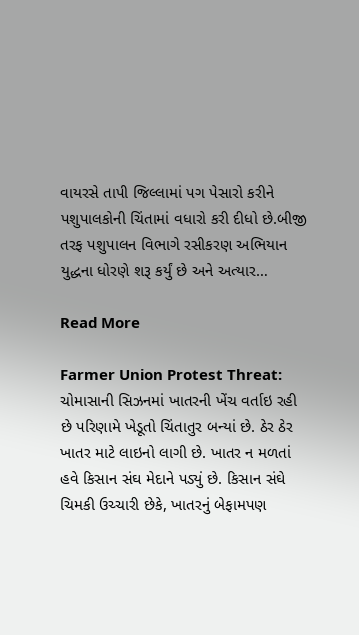વાયરસે તાપી જિલ્લામાં પગ પેસારો કરીને પશુપાલકોની ચિંતામાં વધારો કરી દીધો છે.બીજી તરફ પશુપાલન વિભાગે રસીકરણ અભિયાન યુદ્ધના ધોરણે શરૂ કર્યું છે અને અત્યાર…

Read More

Farmer Union Protest Threat: ચોમાસાની સિઝનમાં ખાતરની ખેંચ વર્તાઇ રહી છે પરિણામે ખેડૂતો ચિંતાતુર બન્યાં છે. ઠેર ઠેર ખાતર માટે લાઇનો લાગી છે. ખાતર ન મળતાં હવે કિસાન સંઘ મેદાને પડ્યું છે. કિસાન સંઘે ચિમકી ઉચ્ચારી છેકે, ખાતરનું બેફામપણ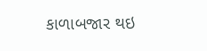કાળાબજાર થઇ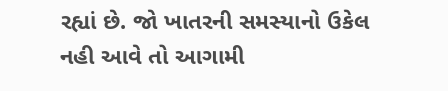રહ્યાં છે. જો ખાતરની સમસ્યાનો ઉકેલ નહી આવે તો આગામી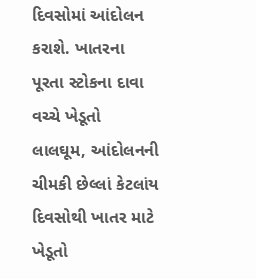દિવસોમાં આંદોલન કરાશે. ખાતરના પૂરતા સ્ટોકના દાવા વચ્ચે ખેડૂતો લાલઘૂમ, આંદોલનની ચીમકી છેલ્લાં કેટલાંય દિવસોથી ખાતર માટે ખેડૂતો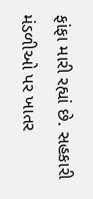ફાંફા મારી રહ્યાં છે. સહકારી મંડળીઓ પર ખાતર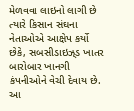મેળવવા લાઇનો લાગી છે ત્યારે કિસાન સંઘના નેતાઓએ આક્ષેપ કર્યો છેકે, સબસીડાઇઝ્‌ડ ખાતર બારોબાર ખાનગી કંપનીઓને વેચી દેવાય છે. આ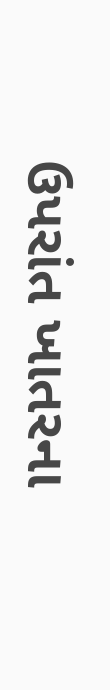ઉપરાંત ખાતરના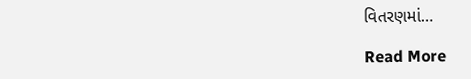વિતરણમાં…

Read More